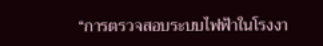“การตรวจสอบระบบไฟฟ้าในโรงงา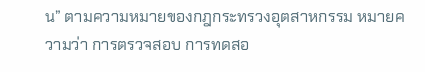น” ตามความหมายของกฎกระทรวงอุตสาหกรรม หมายความว่า การตรวจสอบ การทดสอ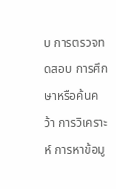บ การตรวจทดสอบ การศึกษาหรือค้นคว้า การวิเคราะห์ การหาข้อมู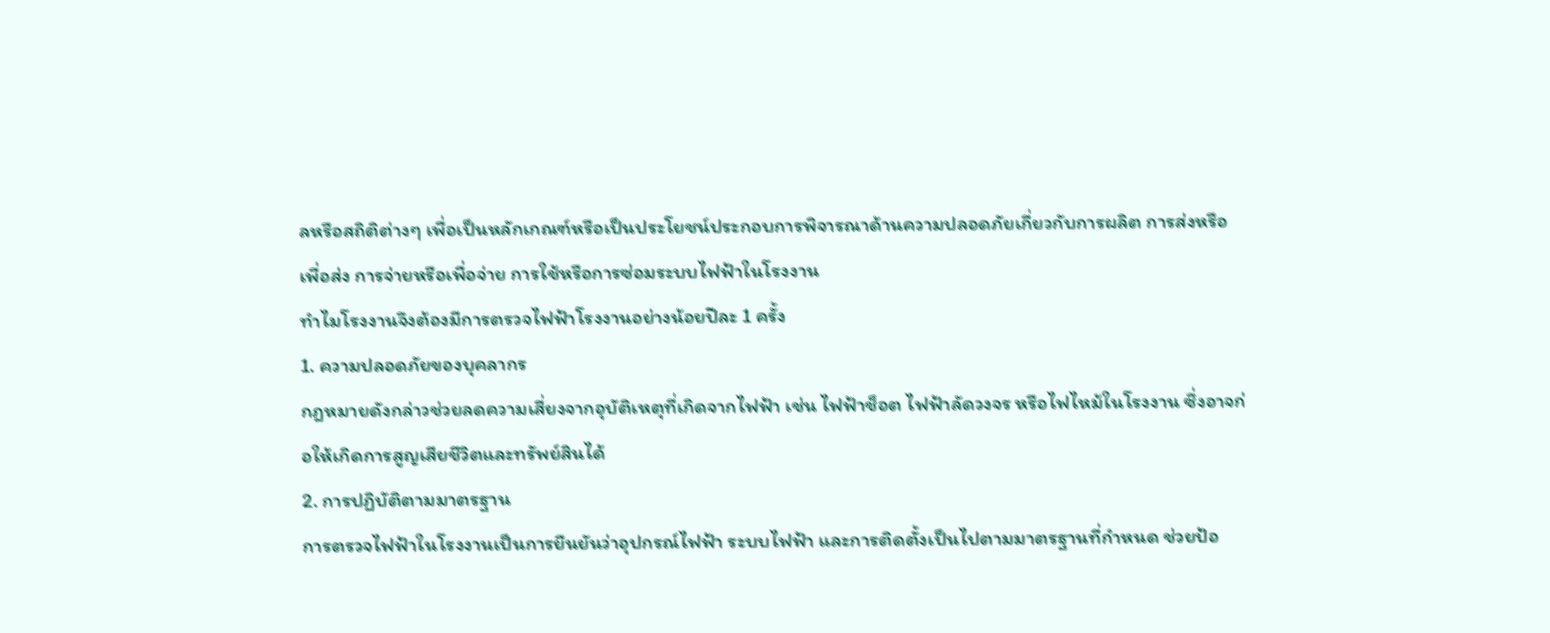ลหรือสถิติต่างๆ เพื่อเป็นหลักเกณฑ์หรือเป็นประโยชน์ประกอบการพิจารณาด้านความปลอดภัยเกี่ยวกับการผลิต การส่งหรือเพื่อส่ง การจ่ายหรือเพื่อจ่าย การใช้หรือการซ่อมระบบไฟฟ้าในโรงงาน
ทำไมโรงงานจึงต้องมีการตรวจไฟฟ้าโรงงานอย่างน้อยปีละ 1 ครั้ง
1. ความปลอดภัยของบุคลากร
กฎหมายดังกล่าวช่วยลดความเสี่ยงจากอุบัติเหตุที่เกิดจากไฟฟ้า เช่น ไฟฟ้าช็อต ไฟฟ้าลัดวงจร หรือไฟไหม้ในโรงงาน ซึ่งอาจก่อให้เกิดการสูญเสียชีวิตและทรัพย์สินได้
2. การปฏิบัติตามมาตรฐาน
การตรวจไฟฟ้าในโรงงานเป็นการยืนยันว่าอุปกรณ์ไฟฟ้า ระบบไฟฟ้า และการติดตั้งเป็นไปตามมาตรฐานที่กำหนด ช่วยป้อ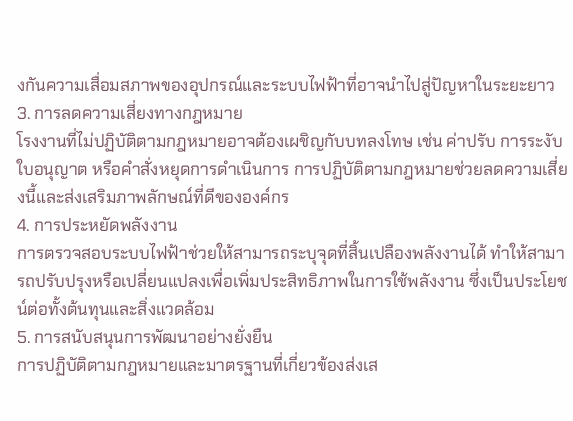งกันความเสื่อมสภาพของอุปกรณ์และระบบไฟฟ้าที่อาจนำไปสู่ปัญหาในระยะยาว
3. การลดความเสี่ยงทางกฎหมาย
โรงงานที่ไม่ปฏิบัติตามกฎหมายอาจต้องเผชิญกับบทลงโทษ เช่น ค่าปรับ การระงับใบอนุญาต หรือคำสั่งหยุดการดำเนินการ การปฏิบัติตามกฎหมายช่วยลดความเสี่ยงนี้และส่งเสริมภาพลักษณ์ที่ดีขององค์กร
4. การประหยัดพลังงาน
การตรวจสอบระบบไฟฟ้าช่วยให้สามารถระบุจุดที่สิ้นเปลืองพลังงานได้ ทำให้สามารถปรับปรุงหรือเปลี่ยนแปลงเพื่อเพิ่มประสิทธิภาพในการใช้พลังงาน ซึ่งเป็นประโยชน์ต่อทั้งต้นทุนและสิ่งแวดล้อม
5. การสนับสนุนการพัฒนาอย่างยั่งยืน
การปฏิบัติตามกฎหมายและมาตรฐานที่เกี่ยวข้องส่งเส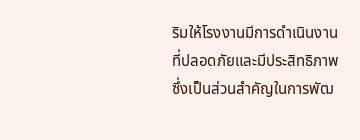ริมให้โรงงานมีการดำเนินงานที่ปลอดภัยและมีประสิทธิภาพ ซึ่งเป็นส่วนสำคัญในการพัฒ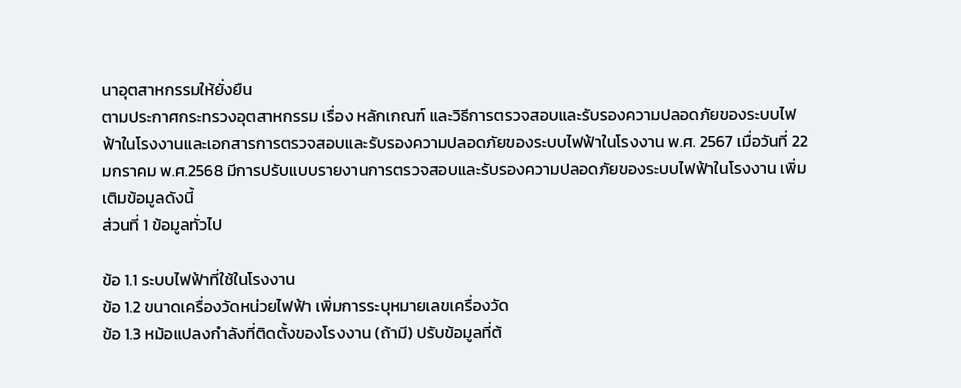นาอุตสาหกรรมให้ยั่งยืน
ตามประกาศกระทรวงอุตสาหกรรม เรื่อง หลักเกณฑ์ และวิธีการตรวจสอบและรับรองความปลอดภัยของระบบไฟฟ้าในโรงงานและเอกสารการตรวจสอบและรับรองความปลอดภัยของระบบไฟฟ้าในโรงงาน พ.ศ. 2567 เมื่อวันที่ 22 มกราคม พ.ศ.2568 มีการปรับแบบรายงานการตรวจสอบและรับรองความปลอดภัยของระบบไฟฟ้าในโรงงาน เพิ่มเติมข้อมูลดังนี้
ส่วนที่ 1 ข้อมูลทั่วไป

ข้อ 1.1 ระบบไฟฟ้าที่ใช้ในโรงงาน
ข้อ 1.2 ขนาดเครื่องวัดหน่วยไฟฟ้า เพิ่มการระบุหมายเลขเครื่องวัด
ข้อ 1.3 หม้อแปลงกำลังที่ติดตั้งของโรงงาน (ถ้ามี) ปรับข้อมูลที่ต้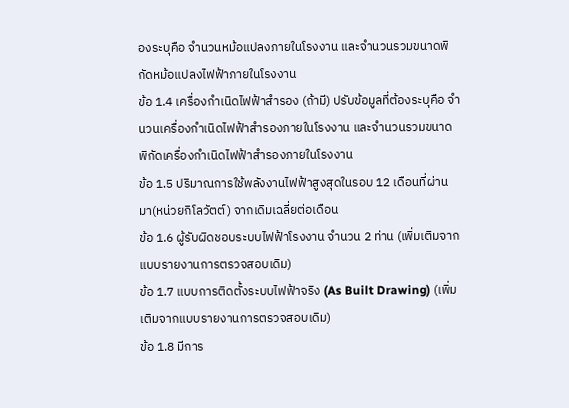องระบุคือ จำนวนหม้อแปลงภายในโรงงาน และจำนวนรวมขนาดพิกัดหม้อแปลงไฟฟ้าภายในโรงงาน
ข้อ 1.4 เครื่องกำเนิดไฟฟ้าสำรอง (ถ้ามี) ปรับข้อมูลที่ต้องระบุคือ จำนวนเครื่องกำเนิดไฟฟ้าสำรองภายในโรงงาน และจำนวนรวมขนาดพิกัดเครื่องกำเนิดไฟฟ้าสำรองภายในโรงงาน
ข้อ 1.5 ปริมาณการใช้พลังงานไฟฟ้าสูงสุดในรอบ 12 เดือนที่ผ่านมา(หน่วยกิโลวัตต์) จากเดิมเฉลี่ยต่อเดือน
ข้อ 1.6 ผู้รับผิดชอบระบบไฟฟ้าโรงงาน จำนวน 2 ท่าน (เพิ่มเติมจากแบบรายงานการตรวจสอบเดิม)
ข้อ 1.7 แบบการติดตั้งระบบไฟฟ้าจริง (As Built Drawing) (เพิ่มเติมจากแบบรายงานการตรวจสอบเดิม)
ข้อ 1.8 มีการ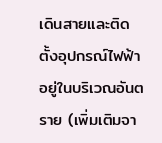เดินสายและติดตั้งอุปกรณ์ไฟฟ้าอยู่ในบริเวณอันตราย (เพิ่มเติมจา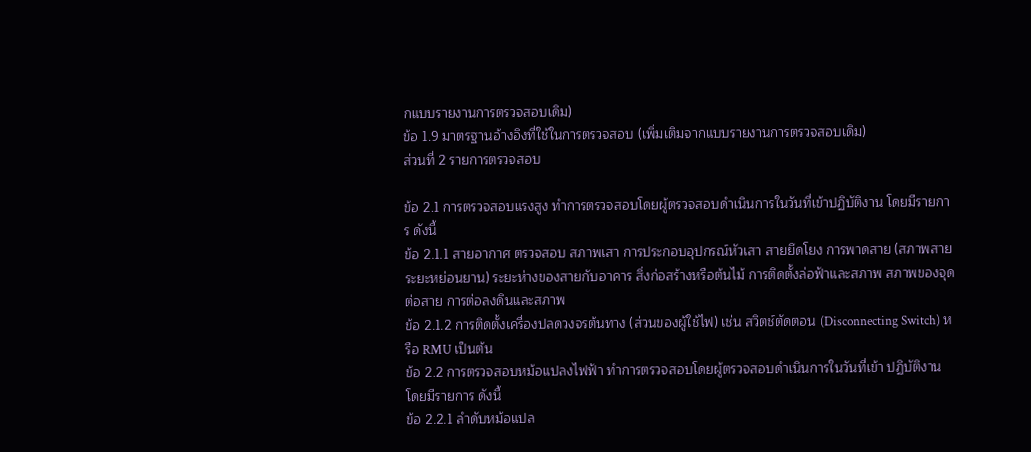กแบบรายงานการตรวจสอบเดิม)
ข้อ 1.9 มาตรฐานอ้างอิงที่ใช้ในการตรวจสอบ (เพิ่มเติมจากแบบรายงานการตรวจสอบเดิม)
ส่วนที่ 2 รายการตรวจสอบ

ข้อ 2.1 การตรวจสอบแรงสูง ทำการตรวจสอบโดยผู้ตรวจสอบดำเนินการในวันที่เข้าปฏิบัติงาน โดยมีรายการ ดังนี้
ข้อ 2.1.1 สายอากาศ ตรวจสอบ สภาพเสา การประกอบอุปกรณ์หัวเสา สายยึดโยง การพาดสาย (สภาพสาย ระยะหย่อนยาน) ระยะห่างของสายกับอาคาร สิ่งก่อสร้างหรือต้นไม้ การติดตั้งล่อฟ้าและสภาพ สภาพของจุดต่อสาย การต่อลงดินและสภาพ
ข้อ 2.1.2 การติดตั้งเครื่องปลดวงจรต้นทาง (ส่วนของผู้ใช้ไฟ) เช่น สวิตช์ตัดตอน (Disconnecting Switch) หรือ RMU เป็นต้น
ข้อ 2.2 การตรวจสอบหม้อแปลงไฟฟ้า ทำการตรวจสอบโดยผู้ตรวจสอบดำเนินการในวันที่เข้า ปฏิบัติงาน โดยมีรายการ ดังนี้
ข้อ 2.2.1 ลำดับหม้อแปล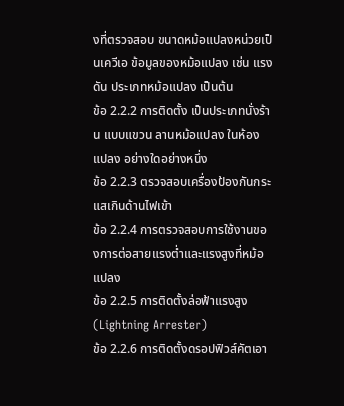งที่ตรวจสอบ ขนาดหม้อแปลงหน่วยเป็นเควีเอ ข้อมูลของหม้อแปลง เช่น แรงดัน ประเภทหม้อแปลง เป็นต้น
ข้อ 2.2.2 การติดตั้ง เป็นประเภทนั่งร้าน แบบแขวน ลานหม้อแปลง ในห้องแปลง อย่างใดอย่างหนึ่ง
ข้อ 2.2.3 ตรวจสอบเครื่องป้องกันกระแสเกินด้านไฟเข้า
ข้อ 2.2.4 การตรวจสอบการใช้งานของการต่อสายแรงต่ำและแรงสูงที่หม้อแปลง
ข้อ 2.2.5 การติดตั้งล่อฟ้าแรงสูง (Lightning Arrester)
ข้อ 2.2.6 การติดตั้งดรอปฟิวส์คัตเอา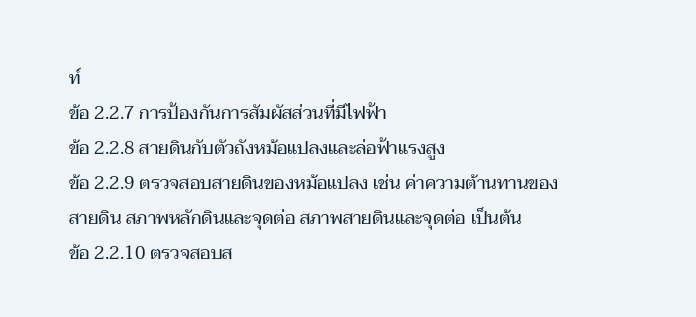ท์
ข้อ 2.2.7 การป้องกันการสัมผัสส่วนที่มีไฟฟ้า
ข้อ 2.2.8 สายดินกับตัวถังหม้อแปลงและล่อฟ้าแรงสูง
ข้อ 2.2.9 ตรวจสอบสายดินของหม้อแปลง เช่น ค่าความต้านทานของสายดิน สภาพหลักดินและจุดต่อ สภาพสายดินและจุดต่อ เป็นต้น
ข้อ 2.2.10 ตรวจสอบส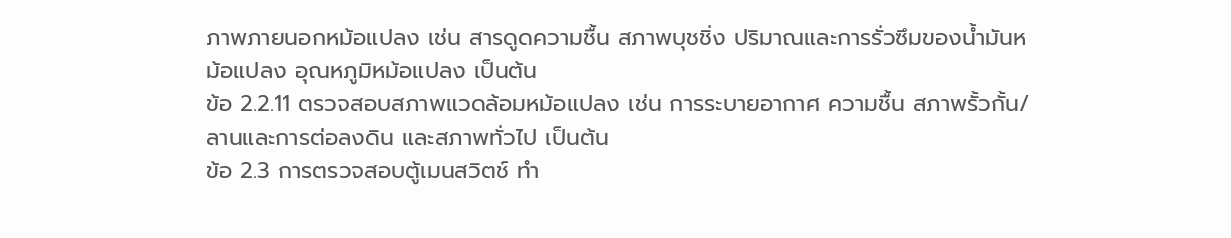ภาพภายนอกหม้อแปลง เช่น สารดูดความชื้น สภาพบุชชิ่ง ปริมาณและการรั่วซึมของน้ำมันหม้อแปลง อุณหภูมิหม้อแปลง เป็นต้น
ข้อ 2.2.11 ตรวจสอบสภาพแวดล้อมหม้อแปลง เช่น การระบายอากาศ ความชื้น สภาพรั้วกั้น/ลานและการต่อลงดิน และสภาพทั่วไป เป็นต้น
ข้อ 2.3 การตรวจสอบตู้เมนสวิตช์ ทำ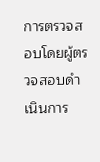การตรวจสอบโดยผู้ตรวจสอบดำเนินการ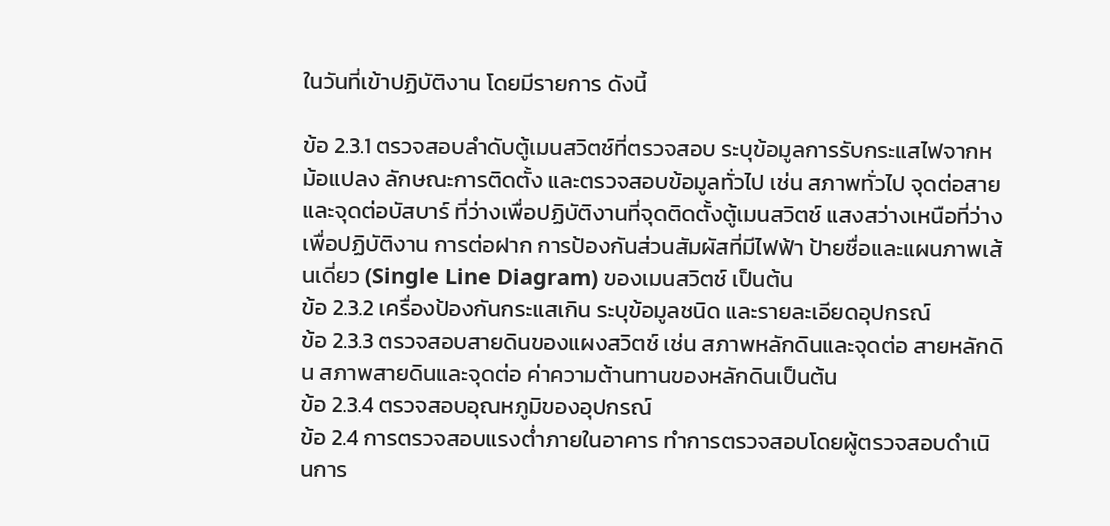ในวันที่เข้าปฏิบัติงาน โดยมีรายการ ดังนี้

ข้อ 2.3.1 ตรวจสอบลำดับตู้เมนสวิตช์ที่ตรวจสอบ ระบุข้อมูลการรับกระแสไฟจากหม้อแปลง ลักษณะการติดตั้ง และตรวจสอบข้อมูลทั่วไป เช่น สภาพทั่วไป จุดต่อสายและจุดต่อบัสบาร์ ที่ว่างเพื่อปฏิบัติงานที่จุดติดตั้งตู้เมนสวิตช์ แสงสว่างเหนือที่ว่างเพื่อปฏิบัติงาน การต่อฝาก การป้องกันส่วนสัมผัสที่มีไฟฟ้า ป้ายชื่อและแผนภาพเส้นเดี่ยว (Single Line Diagram) ของเมนสวิตช์ เป็นต้น
ข้อ 2.3.2 เครื่องป้องกันกระแสเกิน ระบุข้อมูลชนิด และรายละเอียดอุปกรณ์
ข้อ 2.3.3 ตรวจสอบสายดินของแผงสวิตช์ เช่น สภาพหลักดินและจุดต่อ สายหลักดิน สภาพสายดินและจุดต่อ ค่าความต้านทานของหลักดินเป็นต้น
ข้อ 2.3.4 ตรวจสอบอุณหภูมิของอุปกรณ์
ข้อ 2.4 การตรวจสอบแรงต่ำภายในอาคาร ทำการตรวจสอบโดยผู้ตรวจสอบดำเนินการ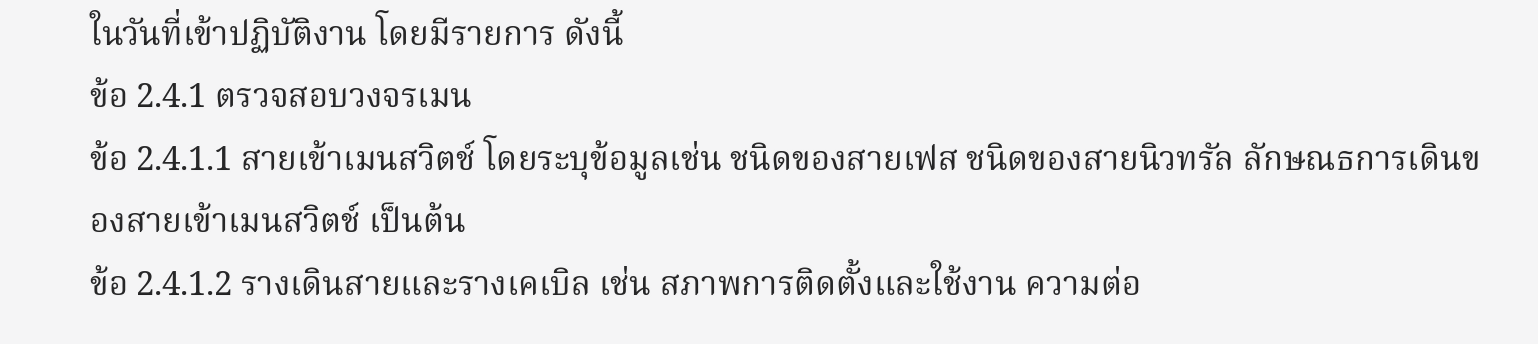ในวันที่เข้าปฏิบัติงาน โดยมีรายการ ดังนี้
ข้อ 2.4.1 ตรวจสอบวงจรเมน
ข้อ 2.4.1.1 สายเข้าเมนสวิตช์ โดยระบุข้อมูลเช่น ชนิดของสายเฟส ชนิดของสายนิวทรัล ลักษณธการเดินของสายเข้าเมนสวิตช์ เป็นต้น
ข้อ 2.4.1.2 รางเดินสายและรางเคเบิล เช่น สภาพการติดตั้งและใช้งาน ความต่อ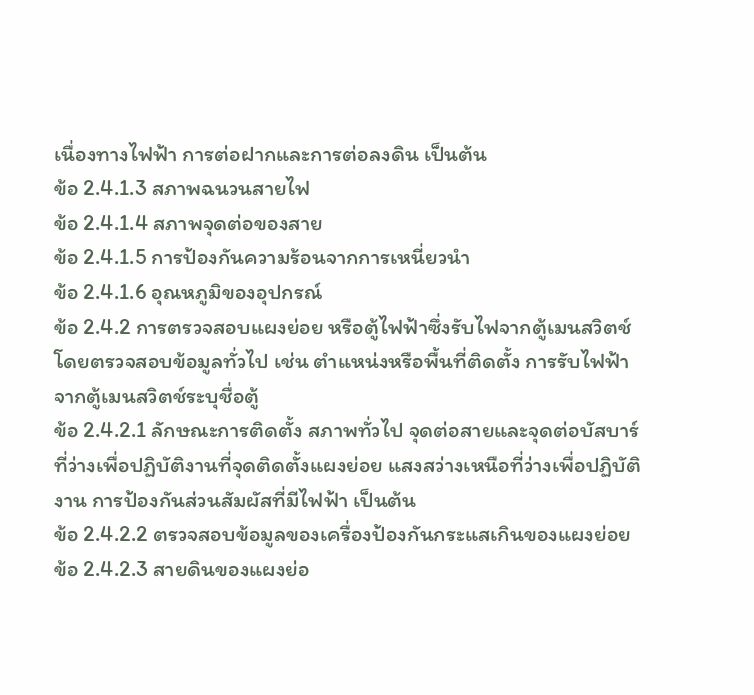เนื่องทางไฟฟ้า การต่อฝากและการต่อลงดิน เป็นต้น
ข้อ 2.4.1.3 สภาพฉนวนสายไฟ
ข้อ 2.4.1.4 สภาพจุดต่อของสาย
ข้อ 2.4.1.5 การป้องกันความร้อนจากการเหนี่ยวนำ
ข้อ 2.4.1.6 อุณหภูมิของอุปกรณ์
ข้อ 2.4.2 การตรวจสอบแผงย่อย หรือตู้ไฟฟ้าซึ่งรับไฟจากตู้เมนสวิตช์ โดยตรวจสอบข้อมูลทั่วไป เช่น ตำแหน่งหรือพื้นที่ติดตั้ง การรับไฟฟ้าจากตู้เมนสวิตช์ระบุชื่อตู้
ข้อ 2.4.2.1 ลักษณะการติดตั้ง สภาพทั่วไป จุดต่อสายและจุดต่อบัสบาร์ ที่ว่างเพื่อปฏิบัติงานที่จุดติดตั้งแผงย่อย แสงสว่างเหนือที่ว่างเพื่อปฏิบัติงาน การป้องกันส่วนสัมผัสที่มีไฟฟ้า เป็นต้น
ข้อ 2.4.2.2 ตรวจสอบข้อมูลของเครื่องป้องกันกระแสเกินของแผงย่อย
ข้อ 2.4.2.3 สายดินของแผงย่อ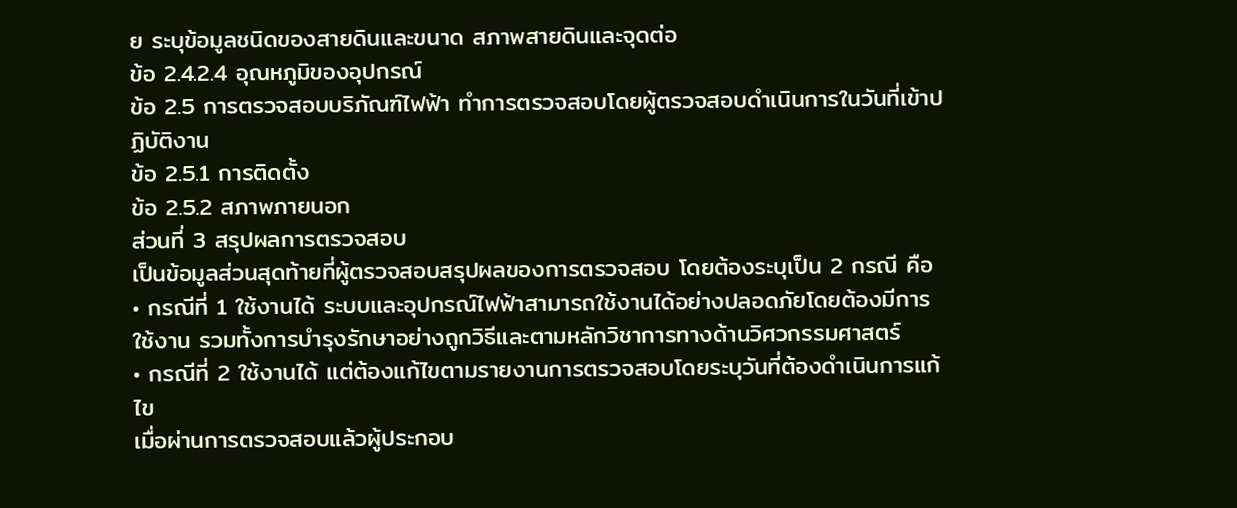ย ระบุข้อมูลชนิดของสายดินและขนาด สภาพสายดินและจุดต่อ
ข้อ 2.4.2.4 อุณหภูมิของอุปกรณ์
ข้อ 2.5 การตรวจสอบบริภัณฑ์ไฟฟ้า ทำการตรวจสอบโดยผู้ตรวจสอบดำเนินการในวันที่เข้าปฏิบัติงาน
ข้อ 2.5.1 การติดตั้ง
ข้อ 2.5.2 สภาพภายนอก
ส่วนที่ 3 สรุปผลการตรวจสอบ
เป็นข้อมูลส่วนสุดท้ายที่ผู้ตรวจสอบสรุปผลของการตรวจสอบ โดยต้องระบุเป็น 2 กรณี คือ
• กรณีที่ 1 ใช้งานได้ ระบบและอุปกรณ์ไฟฟ้าสามารถใช้งานได้อย่างปลอดภัยโดยต้องมีการใช้งาน รวมทั้งการบำรุงรักษาอย่างถูกวิธีและตามหลักวิชาการทางด้านวิศวกรรมศาสตร์
• กรณีที่ 2 ใช้งานได้ แต่ต้องแก้ไขตามรายงานการตรวจสอบโดยระบุวันที่ต้องดำเนินการแก้ไข
เมื่อผ่านการตรวจสอบแล้วผู้ประกอบ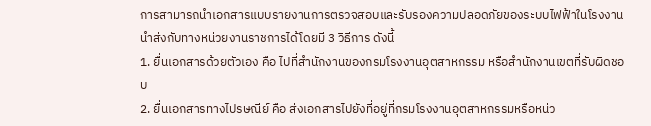การสามารถนำเอกสารแบบรายงานการตรวจสอบและรับรองความปลอดภัยของระบบไฟฟ้าในโรงงาน นำส่งกับทางหน่วยงานราชการได้โดยมี 3 วิธีการ ดังนี้
1. ยื่นเอกสารด้วยตัวเอง คือ ไปที่สำนักงานของกรมโรงงานอุตสาหกรรม หรือสำนักงานเขตที่รับผิดชอบ
2. ยื่นเอกสารทางไปรษณีย์ คือ ส่งเอกสารไปยังที่อยู่ที่กรมโรงงานอุตสาหกรรมหรือหน่ว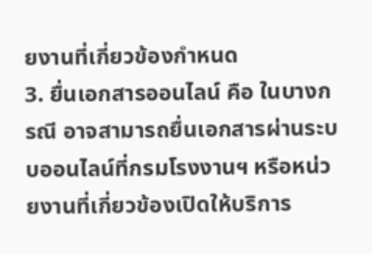ยงานที่เกี่ยวข้องกำหนด
3. ยื่นเอกสารออนไลน์ คือ ในบางกรณี อาจสามารถยื่นเอกสารผ่านระบบออนไลน์ที่กรมโรงงานฯ หรือหน่วยงานที่เกี่ยวข้องเปิดให้บริการ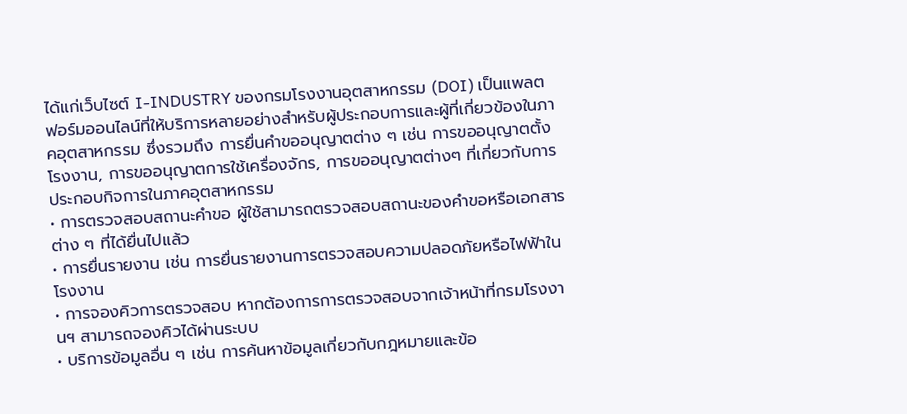ได้แก่เว็บไซต์ I-INDUSTRY ของกรมโรงงานอุตสาหกรรม (DOI) เป็นแพลตฟอร์มออนไลน์ที่ให้บริการหลายอย่างสำหรับผู้ประกอบการและผู้ที่เกี่ยวข้องในภาคอุตสาหกรรม ซึ่งรวมถึง การยื่นคำขออนุญาตต่าง ๆ เช่น การขออนุญาตตั้งโรงงาน, การขออนุญาตการใช้เครื่องจักร, การขออนุญาตต่างๆ ที่เกี่ยวกับการประกอบกิจการในภาคอุตสาหกรรม
• การตรวจสอบสถานะคำขอ ผู้ใช้สามารถตรวจสอบสถานะของคำขอหรือเอกสารต่าง ๆ ที่ได้ยื่นไปแล้ว
• การยื่นรายงาน เช่น การยื่นรายงานการตรวจสอบความปลอดภัยหรือไฟฟ้าในโรงงาน
• การจองคิวการตรวจสอบ หากต้องการการตรวจสอบจากเจ้าหน้าที่กรมโรงงานฯ สามารถจองคิวได้ผ่านระบบ
• บริการข้อมูลอื่น ๆ เช่น การค้นหาข้อมูลเกี่ยวกับกฎหมายและข้อ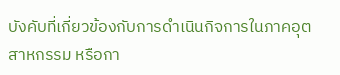บังคับที่เกี่ยวข้องกับการดำเนินกิจการในภาคอุตสาหกรรม หรือกา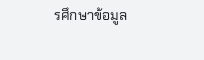รศึกษาข้อมูล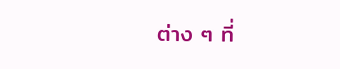ต่าง ๆ ที่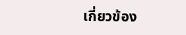เกี่ยวข้อง